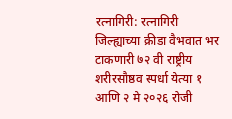रत्नागिरी: रत्नागिरी जिल्ह्याच्या क्रीडा वैभवात भर टाकणारी ७२ वी राष्ट्रीय शरीरसौष्ठव स्पर्धा येत्या १ आणि २ मे २०२६ रोजी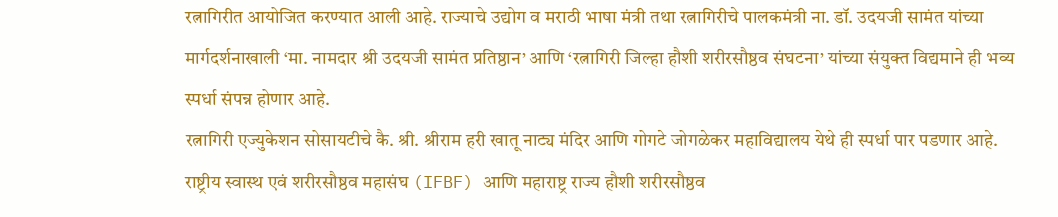रत्नागिरीत आयोजित करण्यात आली आहे. राज्याचे उद्योग व मराठी भाषा मंत्री तथा रत्नागिरीचे पालकमंत्री ना. डॉ. उदयजी सामंत यांच्या मार्गदर्शनाखाली ‘मा. नामदार श्री उदयजी सामंत प्रतिष्ठान’ आणि ‘रत्नागिरी जिल्हा हौशी शरीरसौष्ठव संघटना’ यांच्या संयुक्त विद्यमाने ही भव्य स्पर्धा संपन्न होणार आहे.
रत्नागिरी एज्युकेशन सोसायटीचे कै. श्री. श्रीराम हरी खातू नाट्य मंदिर आणि गोगटे जोगळेकर महाविद्यालय येथे ही स्पर्धा पार पडणार आहे. राष्ट्रीय स्वास्थ एवं शरीरसौष्ठव महासंघ (IFBF) आणि महाराष्ट्र राज्य हौशी शरीरसौष्ठव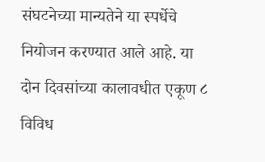संघटनेच्या मान्यतेने या स्पर्धेचे नियोजन करण्यात आले आहे. या दोन दिवसांच्या कालावधीत एकूण ८ विविध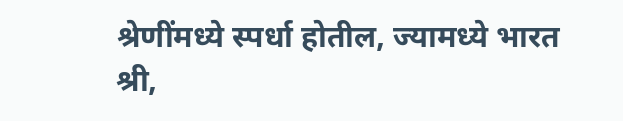श्रेणींमध्ये स्पर्धा होतील, ज्यामध्ये भारत श्री,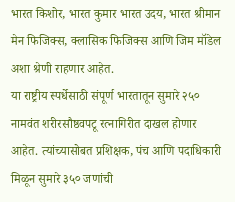भारत किशोर, भारत कुमार भारत उदय, भारत श्रीमान मेन फिजिक्स, क्लासिक फिजिक्स आणि जिम मॉडेल अशा श्रेणी राहणार आहेत.
या राष्ट्रीय स्पर्धेसाठी संपूर्ण भारतातून सुमारे २५० नामवंत शरीरसौष्ठवपटू रत्नागिरीत दाखल होणार आहेत. त्यांच्यासोबत प्रशिक्षक, पंच आणि पदाधिकारी मिळून सुमारे ३५० जणांची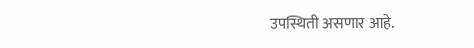उपस्थिती असणार आहे.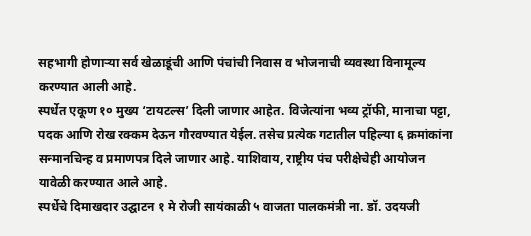सहभागी होणाऱ्या सर्व खेळाडूंची आणि पंचांची निवास व भोजनाची व्यवस्था विनामूल्य करण्यात आली आहे.
स्पर्धेत एकूण १० मुख्य ‘टायटल्स’ दिली जाणार आहेत. विजेत्यांना भव्य ट्रॉफी, मानाचा पट्टा, पदक आणि रोख रक्कम देऊन गौरवण्यात येईल. तसेच प्रत्येक गटातील पहिल्या ६ क्रमांकांना सन्मानचिन्ह व प्रमाणपत्र दिले जाणार आहे. याशिवाय, राष्ट्रीय पंच परीक्षेचेही आयोजन यावेळी करण्यात आले आहे.
स्पर्धेचे दिमाखदार उद्घाटन १ मे रोजी सायंकाळी ५ वाजता पालकमंत्री ना. डॉ. उदयजी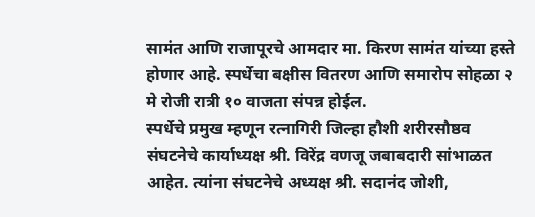सामंत आणि राजापूरचे आमदार मा. किरण सामंत यांच्या हस्ते होणार आहे. स्पर्धेचा बक्षीस वितरण आणि समारोप सोहळा २ मे रोजी रात्री १० वाजता संपन्न होईल.
स्पर्धेचे प्रमुख म्हणून रत्नागिरी जिल्हा हौशी शरीरसौष्ठव संघटनेचे कार्याध्यक्ष श्री. विरेंद्र वणजू जबाबदारी सांभाळत आहेत. त्यांना संघटनेचे अध्यक्ष श्री. सदानंद जोशी,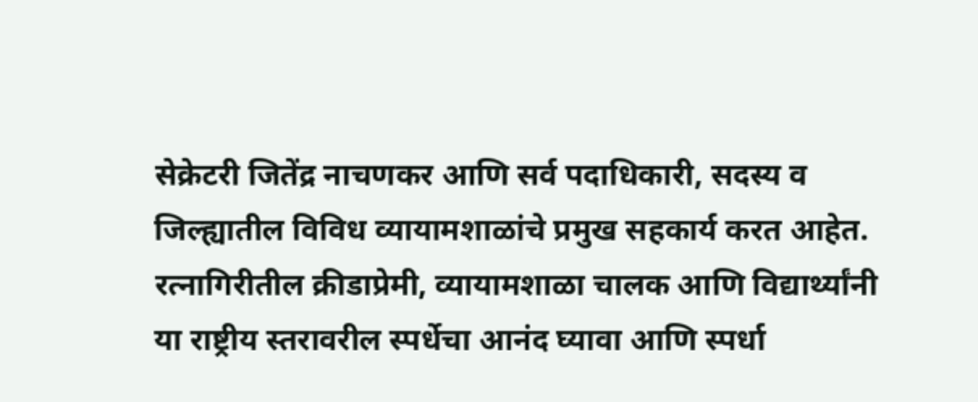सेक्रेटरी जितेंद्र नाचणकर आणि सर्व पदाधिकारी, सदस्य व जिल्ह्यातील विविध व्यायामशाळांचे प्रमुख सहकार्य करत आहेत.
रत्नागिरीतील क्रीडाप्रेमी, व्यायामशाळा चालक आणि विद्यार्थ्यांनी या राष्ट्रीय स्तरावरील स्पर्धेचा आनंद घ्यावा आणि स्पर्धा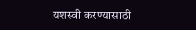यशस्वी करण्यासाठी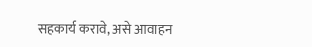सहकार्य करावे, असे आवाहन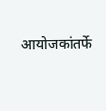आयोजकांतर्फे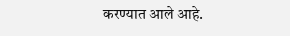करण्यात आले आहे.